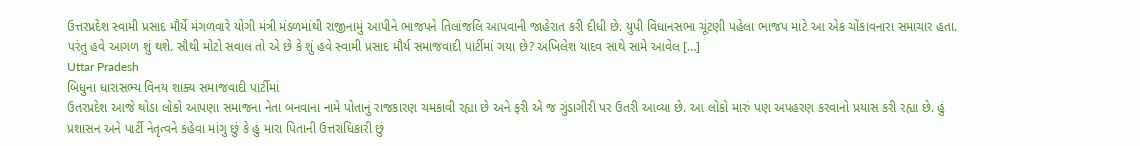ઉત્તરપ્રદેશ સ્વામી પ્રસાદ મૌર્યે મંગળવારે યોગી મંત્રી મંડળમાંથી રાજીનામું આપીને ભાજપને તિલાંજલિ આપવાની જાહેરાત કરી દીધી છે. યુપી વિધાનસભા ચૂંટણી પહેલા ભાજપ માટે આ એક ચોંકાવનારા સમાચાર હતા. પરંતુ હવે આગળ શું થશે. સૌથી મોટો સવાલ તો એ છે કે શું હવે સ્વામી પ્રસાદ મૌર્ય સમાજવાદી પાર્ટીમાં ગયા છે? અખિલેશ યાદવ સાથે સામે આવેલ […]
Uttar Pradesh
બિધુના ધારાસભ્ય વિનય શાક્ય સમાજવાદી પાર્ટીમાં
ઉતરપ્રદેશ આજે થોડા લોકો આપણા સમાજના નેતા બનવાના નામે પોતાનું રાજકારણ ચમકાવી રહ્યા છે અને ફરી એ જ ગુંડાગીરી પર ઉતરી આવ્યા છે. આ લોકો મારું પણ અપહરણ કરવાનો પ્રયાસ કરી રહ્યા છે. હું પ્રશાસન અને પાર્ટી નેતૃત્વને કહેવા માંગુ છું કે હું મારા પિતાની ઉત્તરાધિકારી છું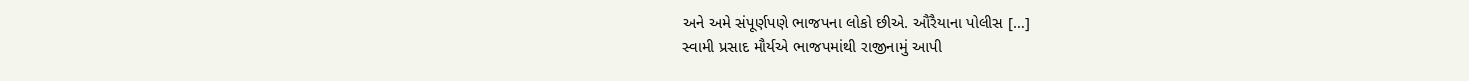અને અમે સંપૂર્ણપણે ભાજપના લોકો છીએ. ઔરૈયાના પોલીસ […]
સ્વામી પ્રસાદ મૌર્યએ ભાજપમાંથી રાજીનામું આપી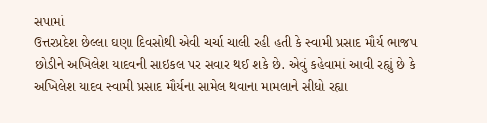સપામાં
ઉત્તરપ્રદેશ છેલ્લા ઘણા દિવસોથી એવી ચર્ચા ચાલી રહી હતી કે સ્વામી પ્રસાદ મૌર્ય ભાજપ છોડીને અખિલેશ યાદવની સાઇકલ પર સવાર થઈ શકે છે. એવું કહેવામાં આવી રહ્યું છે કે અખિલેશ યાદવ સ્વામી પ્રસાદ મૌર્યના સામેલ થવાના મામલાને સીધો રહ્યા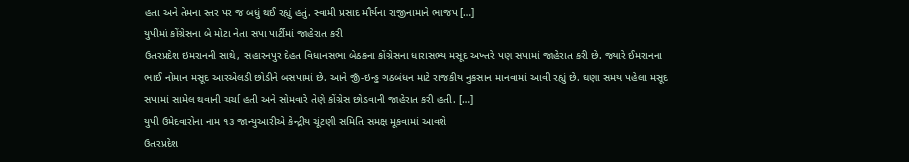હતા અને તેમના સ્તર પર જ બધું થઈ રહ્યું હતું. સ્વામી પ્રસાદ મૌર્યના રાજીનામાને ભાજપ […]
યુપીમાં કોંગ્રેસના બે મોટા નેતા સપા પાર્ટીમાં જાહેરાત કરી
ઉતરપ્રદેશ ઇમરાનની સાથે, સહારનપુર દેહત વિધાનસભા બેઠકના કોંગ્રેસના ધારાસભ્ય મસૂદ અખ્તરે પણ સપામાં જાહેરાત કરી છે. જ્યારે ઈમરાનના ભાઈ નોમાન મસૂદ આરએલડી છોડીને બસપામાં છે. આને જીઁ-ઇન્ડ્ઢ ગઠબંધન માટે રાજકીય નુકસાન માનવામાં આવી રહ્યું છે. ઘણા સમય પહેલા મસૂદ સપામાં સામેલ થવાની ચર્ચા હતી અને સોમવારે તેણે કોંગ્રેસ છોડવાની જાહેરાત કરી હતી. […]
યુપી ઉમેદવારોના નામ ૧૩ જાન્યુઆરીએ કેન્દ્રીય ચૂંટણી સમિતિ સમક્ષ મૂકવામાં આવશે
ઉતરપ્રદેશ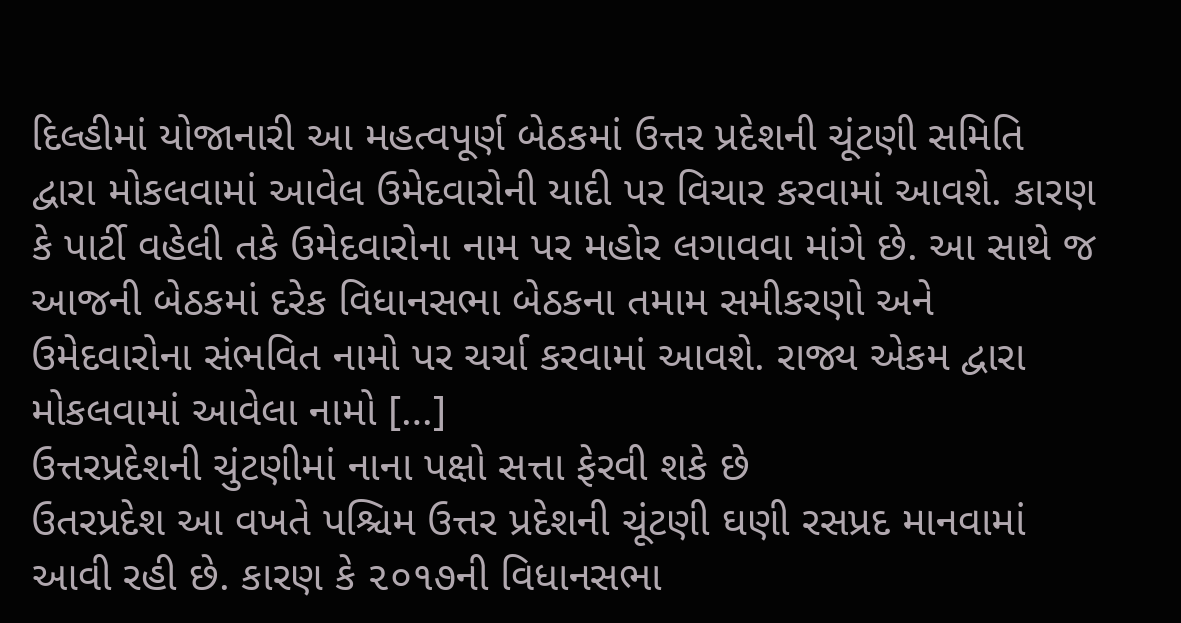દિલ્હીમાં યોજાનારી આ મહત્વપૂર્ણ બેઠકમાં ઉત્તર પ્રદેશની ચૂંટણી સમિતિ દ્વારા મોકલવામાં આવેલ ઉમેદવારોની યાદી પર વિચાર કરવામાં આવશે. કારણ કે પાર્ટી વહેલી તકે ઉમેદવારોના નામ પર મહોર લગાવવા માંગે છે. આ સાથે જ આજની બેઠકમાં દરેક વિધાનસભા બેઠકના તમામ સમીકરણો અને ઉમેદવારોના સંભવિત નામો પર ચર્ચા કરવામાં આવશે. રાજ્ય એકમ દ્વારા મોકલવામાં આવેલા નામો […]
ઉત્તરપ્રદેશની ચુંટણીમાં નાના પક્ષો સત્તા ફેરવી શકે છે
ઉતરપ્રદેશ આ વખતે પશ્ચિમ ઉત્તર પ્રદેશની ચૂંટણી ઘણી રસપ્રદ માનવામાં આવી રહી છે. કારણ કે ૨૦૧૭ની વિધાનસભા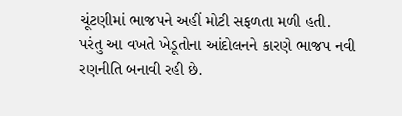ચૂંટણીમાં ભાજપને અહીં મોટી સફળતા મળી હતી. પરંતુ આ વખતે ખેડૂતોના આંદોલનને કારણે ભાજપ નવી રણનીતિ બનાવી રહી છે.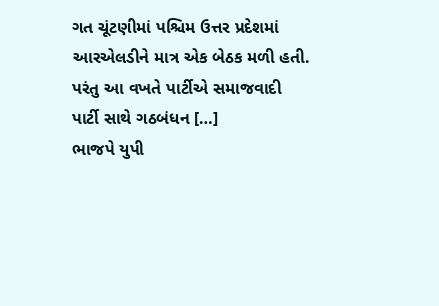ગત ચૂંટણીમાં પશ્ચિમ ઉત્તર પ્રદેશમાં આરએલડીને માત્ર એક બેઠક મળી હતી. પરંતુ આ વખતે પાર્ટીએ સમાજવાદી પાર્ટી સાથે ગઠબંધન […]
ભાજપે યુપી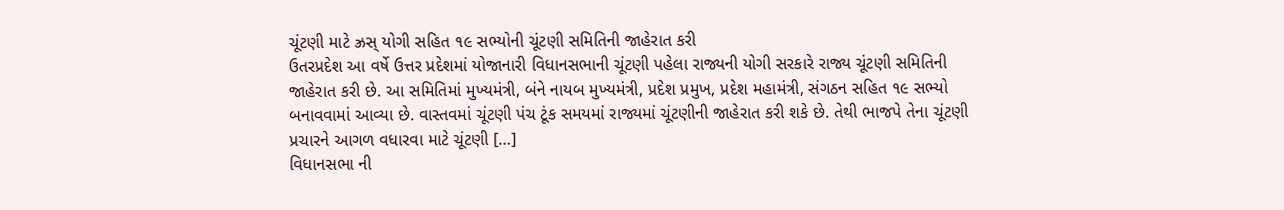ચૂંટણી માટે ઝ્રસ્ યોગી સહિત ૧૯ સભ્યોની ચૂંટણી સમિતિની જાહેરાત કરી
ઉતરપ્રદેશ આ વર્ષે ઉત્તર પ્રદેશમાં યોજાનારી વિધાનસભાની ચૂંટણી પહેલા રાજ્યની યોગી સરકારે રાજ્ય ચૂંટણી સમિતિની જાહેરાત કરી છે. આ સમિતિમાં મુખ્યમંત્રી, બંને નાયબ મુખ્યમંત્રી, પ્રદેશ પ્રમુખ, પ્રદેશ મહામંત્રી, સંગઠન સહિત ૧૯ સભ્યો બનાવવામાં આવ્યા છે. વાસ્તવમાં ચૂંટણી પંચ ટૂંક સમયમાં રાજ્યમાં ચૂંટણીની જાહેરાત કરી શકે છે. તેથી ભાજપે તેના ચૂંટણી પ્રચારને આગળ વધારવા માટે ચૂંટણી […]
વિધાનસભા ની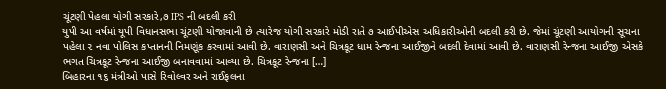ચૂંટણી પેહલા યોગી સરકારે,૭ IPS ની બદલી કરી
યુપી આ વર્ષમાં યૂપી વિધાનસભા ચૂંટણી યોજાવાની છે ત્યારેજ યોગી સરકારે મોડી રાતે ૭ આઈપીએસ અધિકારીઓની બદલી કરી છે. જેમાં ચૂંટણી આયોગની સૂચના પહેલા ૨ નવા પોલિસ કપ્તાનની નિમણૂંક કરવામાં આવી છે. વારાણસી અને ચિત્રકૂટ ધામ રેન્જના આઈજીને બદલી દેવામાં આવી છે. વારાણસી રેન્જના આઈજી એસકે ભગત ચિત્રકૂટ રેન્જના આઈજી બનાવવામાં આવ્યા છે. ચિત્રકૂટ રેન્જના […]
બિહારના ૧૬ મંત્રીઓ પાસે રિવોલ્વર અને રાઈફલના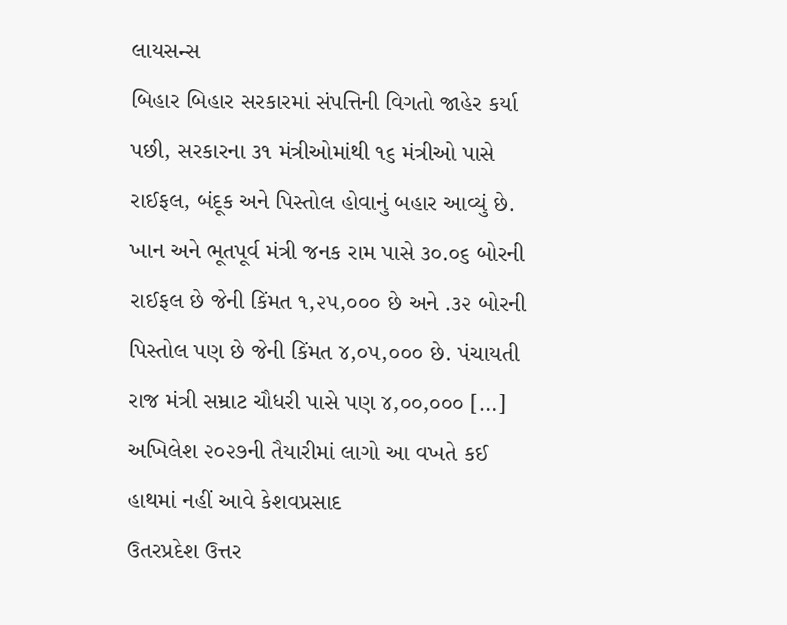લાયસન્સ
બિહાર બિહાર સરકારમાં સંપત્તિની વિગતો જાહેર કર્યા પછી, સરકારના ૩૧ મંત્રીઓમાંથી ૧૬ મંત્રીઓ પાસે રાઈફલ, બંદૂક અને પિસ્તોલ હોવાનું બહાર આવ્યું છે. ખાન અને ભૂતપૂર્વ મંત્રી જનક રામ પાસે ૩૦.૦૬ બોરની રાઈફલ છે જેની કિંમત ૧,૨૫,૦૦૦ છે અને .૩૨ બોરની પિસ્તોલ પણ છે જેની કિંમત ૪,૦૫,૦૦૦ છે. પંચાયતી રાજ મંત્રી સમ્રાટ ચૌધરી પાસે પણ ૪,૦૦,૦૦૦ […]
અખિલેશ ૨૦૨૭ની તૈયારીમાં લાગો આ વખતે કઈ હાથમાં નહીં આવે કેશવપ્રસાદ
ઉતરપ્રદેશ ઉત્તર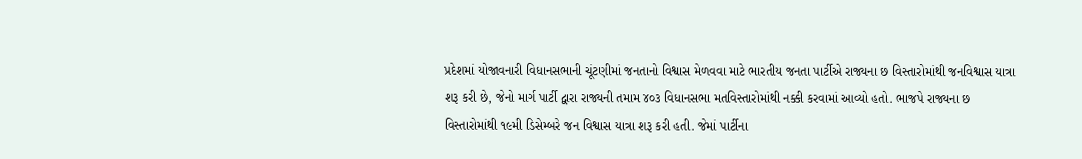પ્રદેશમાં યોજાવનારી વિધાનસભાની ચૂંટણીમાં જનતાનો વિશ્વાસ મેળવવા માટે ભારતીય જનતા પાર્ટીએ રાજ્યના છ વિસ્તારોમાંથી જનવિશ્વાસ યાત્રા શરૂ કરી છે, જેનો માર્ગ પાર્ટી દ્વારા રાજ્યની તમામ ૪૦૩ વિધાનસભા મતવિસ્તારોમાંથી નક્કી કરવામાં આવ્યો હતો. ભાજપે રાજ્યના છ વિસ્તારોમાંથી ૧૯મી ડિસેમ્બરે જન વિશ્વાસ યાત્રા શરૂ કરી હતી. જેમાં પાર્ટીના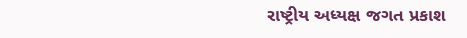રાષ્ટ્રીય અધ્યક્ષ જગત પ્રકાશ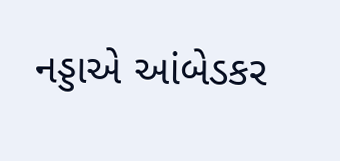નડ્ડાએ આંબેડકર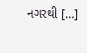નગરથી […]